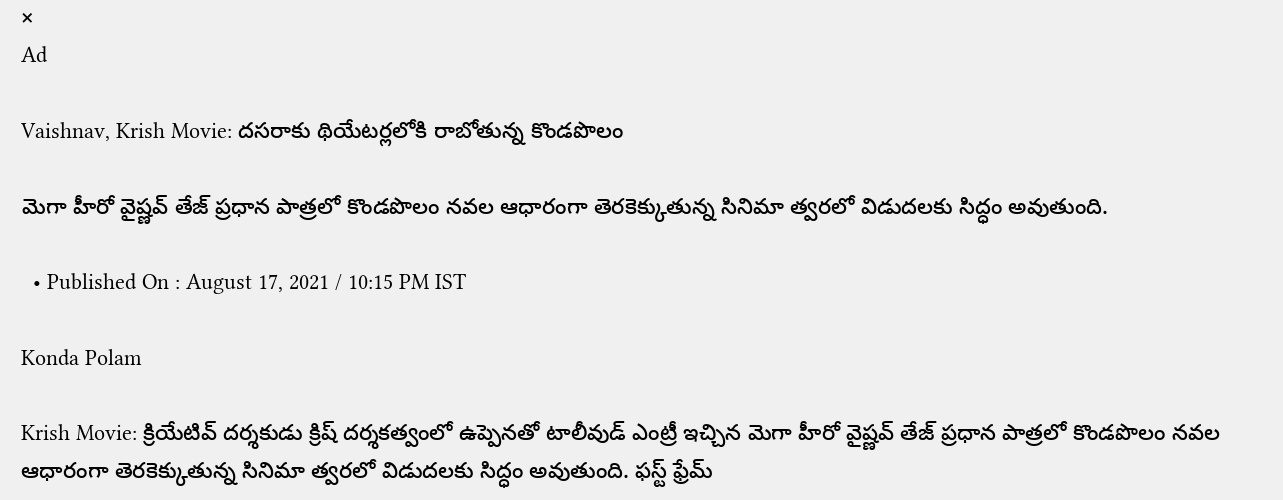×
Ad

Vaishnav, Krish Movie: దసరాకు థియేటర్లలోకి రాబోతున్న కొండపొలం

మెగా హీరో వైష్ణవ్‌ తేజ్ ప్రధాన పాత్రలో కొండపొలం నవల ఆధారంగా తెరకెక్కుతున్న సినిమా త్వరలో విడుదలకు సిద్ధం అవుతుంది.

  • Published On : August 17, 2021 / 10:15 PM IST

Konda Polam

Krish Movie: క్రియేటివ్ దర్శకుడు క్రిష్ దర్శకత్వంలో ఉప్పెనతో టాలీవుడ్ ఎంట్రీ ఇచ్చిన మెగా హీరో వైష్ణవ్‌ తేజ్ ప్రధాన పాత్రలో కొండపొలం నవల ఆధారంగా తెరకెక్కుతున్న సినిమా త్వరలో విడుదలకు సిద్ధం అవుతుంది. ఫస్ట్‌ ఫ్రేమ్‌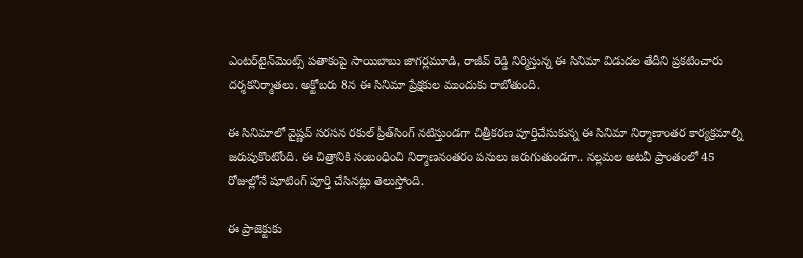ఎంటర్‌టైన్‌మెంట్స్‌ పతాకంపై సాయిబాబు జాగర్లమూడి, రాజీవ్‌ రెడ్డి నిర్మిస్తున్న ఈ సినిమా విడుదల తేదీని ప్రకటించారు దర్శకనిర్మాతలు. అక్టోబరు 8న ఈ సినిమా ప్రేక్షకుల ముందుకు రాబోతుంది.

ఈ సినిమాలో వైష్ణవ్‌ సరసన రకుల్‌ ప్రీత్‌సింగ్‌ నటిస్తుండగా చిత్రీకరణ పూర్తిచేసుకున్న ఈ సినిమా నిర్మాణాంతర కార్యక్రమాల్ని జరుపుకొంటోంది. ఈ చిత్రానికి సంబంధించి నిర్మాణనంతరం పనులు జరుగుతుండగా.. న‌ల్లమల అటవీ ప్రాంతంలో 45 రోజుల్లోనే షూటింగ్ పూర్తి చేసినట్లు తెలుస్తోంది.

ఈ ప్రాజెక్టుకు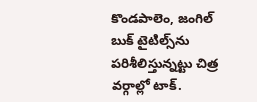కొండపాలెం, జంగిల్ బుక్ టైటిల్స్‌ను పరిశీలిస్తున్నట్టు చిత్ర వర్గాల్లో టాక్‌.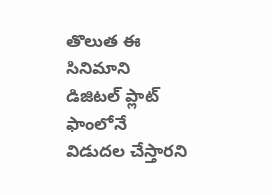తొలుత ఈ సినిమాని డిజిట‌ల్ ప్లాట్ ఫాంలోనే విడుద‌ల చేస్తార‌ని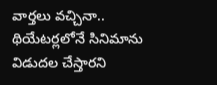వార్త‌లు వచ్చినా.. థియేటర్లలోనే సినిమాను విడుదల చేస్తారని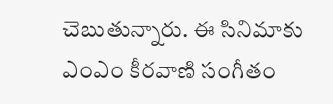చెబుతున్నారు. ఈ సినిమాకు ఎంఎం కీరవాణి సంగీతం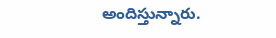అందిస్తున్నారు.